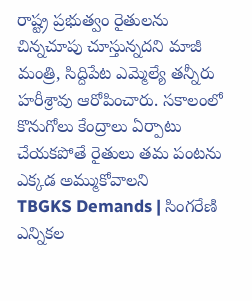రాష్ట్ర ప్రభుత్వం రైతులను చిన్నచూపు చూస్తున్నదని మాజీ మంత్రి, సిద్దిపేట ఎమ్మెల్యే తన్నీరు హరీశ్రావు ఆరోపించారు. సకాలంలో కొనుగోలు కేంద్రాలు ఏర్పాటు చేయకపోతే రైతులు తమ పంటను ఎక్కడ అమ్ముకోవాలని
TBGKS Demands | సింగరేణి ఎన్నికల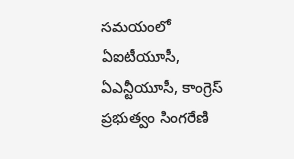సమయంలో ఏఐటీయూసీ, ఏఎన్టీయూసీ, కాంగ్రెస్ ప్రభుత్వం సింగరేణి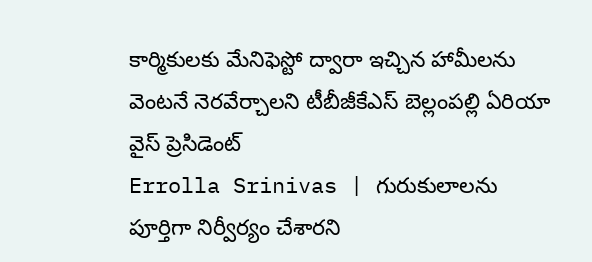కార్మికులకు మేనిఫెస్టో ద్వారా ఇచ్చిన హామీలను వెంటనే నెరవేర్చాలని టీబీజీకేఎస్ బెల్లంపల్లి ఏరియా వైస్ ప్రెసిడెంట్
Errolla Srinivas | గురుకులాలను పూర్తిగా నిర్వీర్యం చేశారని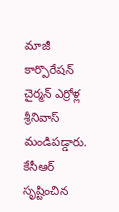మాజీ కార్పొరేషన్ చైర్మన్ ఎర్రోళ్ల శ్రీనివాస్ మండిపడ్డారు. కేసీఆర్ సృష్టించిన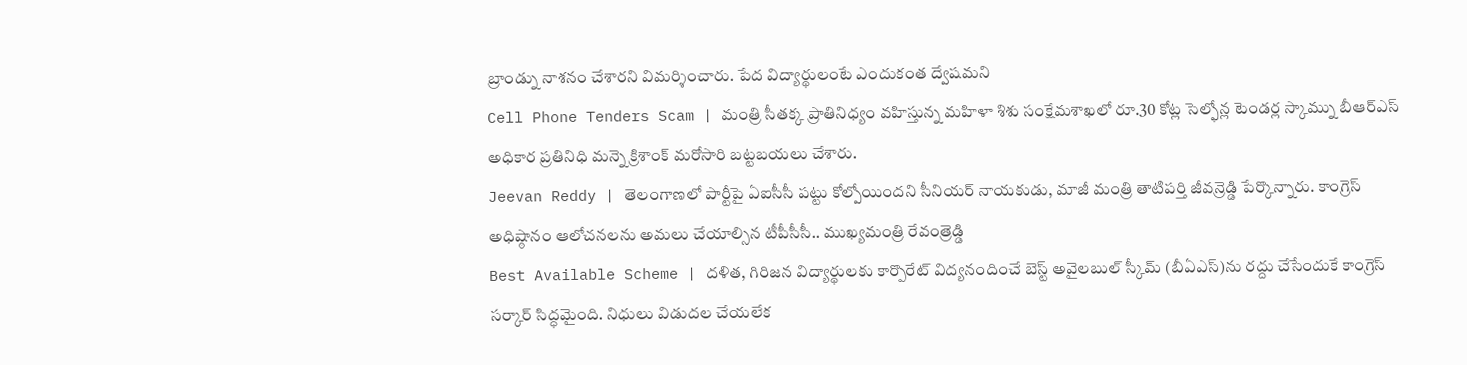బ్రాండ్ను నాశనం చేశారని విమర్శించారు. పేద విద్యార్థులంటే ఎందుకంత ద్వేషమని
Cell Phone Tenders Scam | మంత్రి సీతక్క ప్రాతినిధ్యం వహిస్తున్న మహిళా శిశు సంక్షేమశాఖలో రూ.30 కోట్ల సెల్ఫోన్ల టెండర్ల స్కామ్ను బీఆర్ఎస్ అధికార ప్రతినిధి మన్నె క్రిశాంక్ మరోసారి బట్టబయలు చేశారు.
Jeevan Reddy | తెలంగాణలో పార్టీపై ఏఐసీసీ పట్టు కోల్పోయిందని సీనియర్ నాయకుడు, మాజీ మంత్రి తాటిపర్తి జీవన్రెడ్డి పేర్కొన్నారు. కాంగ్రెస్ అధిష్ఠానం ఆలోచనలను అమలు చేయాల్సిన టీపీసీసీ.. ముఖ్యమంత్రి రేవంత్రెడ్డి
Best Available Scheme | దళిత, గిరిజన విద్యార్థులకు కార్పొరేట్ విద్యనందించే బెస్ట్ అవైలబుల్ స్కీమ్ (బీఏఎస్)ను రద్దు చేసేందుకే కాంగ్రెస్ సర్కార్ సిద్ధమైంది. నిధులు విడుదల చేయలేక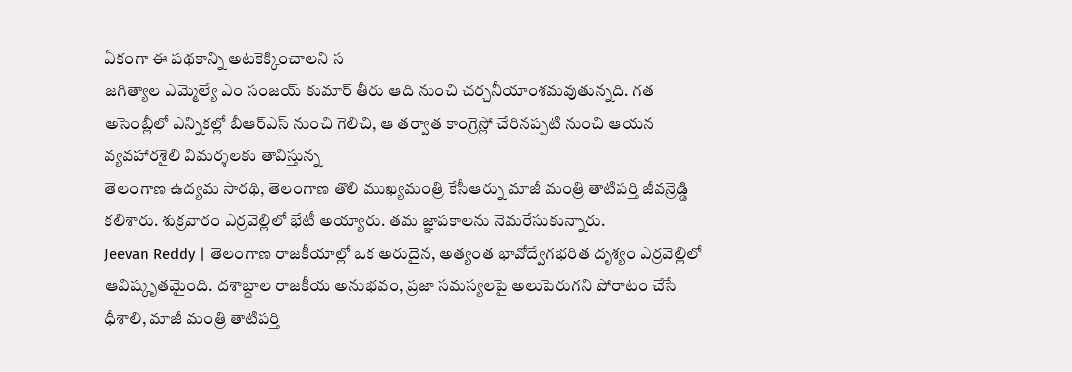ఏకంగా ఈ పథకాన్ని అటకెక్కించాలని స
జగిత్యాల ఎమ్మెల్యే ఎం సంజయ్ కుమార్ తీరు ఆది నుంచి చర్చనీయాంశమవుతున్నది. గత అసెంబ్లీలో ఎన్నికల్లో బీఆర్ఎస్ నుంచి గెలిచి, ఆ తర్వాత కాంగ్రెస్లో చేరినప్పటి నుంచి ఆయన వ్యవహారశైలి విమర్శలకు తావిస్తున్న
తెలంగాణ ఉద్యమ సారథి, తెలంగాణ తొలి ముఖ్యమంత్రి కేసీఆర్ను మాజీ మంత్రి తాటిపర్తి జీవన్రెడ్డి కలిశారు. శుక్రవారం ఎర్రవెల్లిలో భేటీ అయ్యారు. తమ జ్ఞాపకాలను నెమరేసుకున్నారు.
Jeevan Reddy | తెలంగాణ రాజకీయాల్లో ఒక అరుదైన, అత్యంత భావోద్వేగభరిత దృశ్యం ఎర్రవెల్లిలో ఆవిష్కృతమైంది. దశాబ్దాల రాజకీయ అనుభవం, ప్రజా సమస్యలపై అలుపెరుగని పోరాటం చేసే ధీశాలి, మాజీ మంత్రి తాటిపర్తి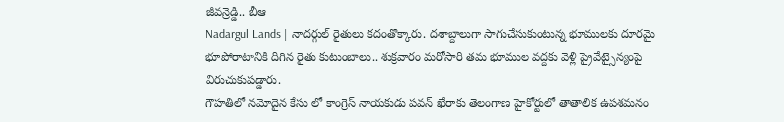జీవన్రెడ్డి.. బీఆ
Nadargul Lands | నాదర్గుల్ రైతులు కదంతొక్కారు. దశాబ్దాలుగా సాగుచేసుకుంటున్న భూములకు దూరమై భూపోరాటానికి దిగిన రైతు కుటుంబాలు.. శుక్రవారం మరోసారి తమ భూముల వద్దకు వెళ్లి ప్రైవేట్సైన్యంపై విరుచుకుపడ్డారు.
గౌహతిలో నమోదైన కేసు లో కాంగ్రెస్ నాయకుడు పవన్ ఖేరాకు తెలంగాణ హైకోర్టులో తాతాలిక ఉపశమనం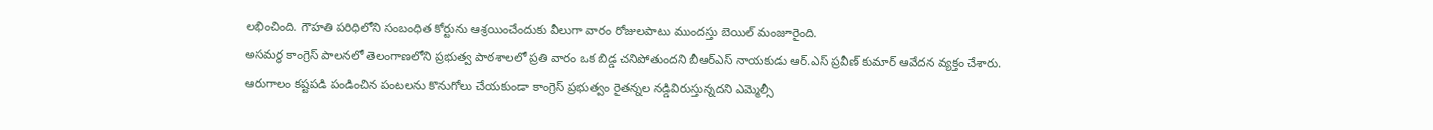లభించింది. గౌహతి పరిధిలోని సంబంధిత కోర్టును ఆశ్రయించేందుకు వీలుగా వారం రోజులపాటు ముందస్తు బెయిల్ మంజూరైంది.
అసమర్ధ కాంగ్రెస్ పాలనలో తెలంగాణలోని ప్రభుత్వ పాఠశాలలో ప్రతి వారం ఒక బిడ్డ చనిపోతుందని బీఆర్ఎస్ నాయకుడు ఆర్.ఎస్ ప్రవీణ్ కుమార్ ఆవేదన వ్యక్తం చేశారు.
ఆరుగాలం కష్టపడి పండించిన పంటలను కొనుగోలు చేయకుండా కాంగ్రెస్ ప్రభుత్వం రైతన్నల నడ్డివిరుస్తున్నదని ఎమ్మెల్సీ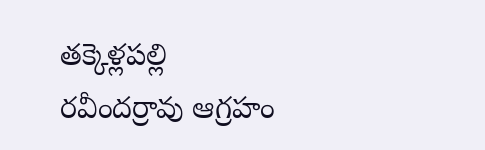తక్కెళ్లపల్లి రవీందర్రావు ఆగ్రహం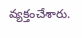వ్యక్తంచేశారు.